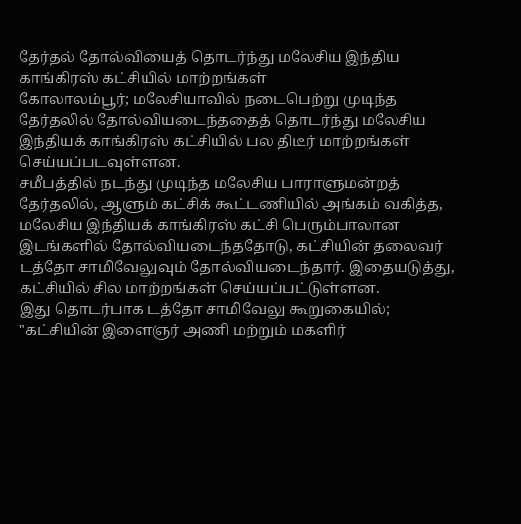தேர்தல் தோல்வியைத் தொடர்ந்து மலேசிய இந்திய காங்கிரஸ் கட்சியில் மாற்றங்கள்
கோலாலம்பூர்; மலேசியாவில் நடைபெற்று முடிந்த தேர்தலில் தோல்வியடைந்ததைத் தொடர்ந்து மலேசிய இந்தியக் காங்கிரஸ் கட்சியில் பல திடீர் மாற்றங்கள் செய்யப்படவுள்ளன.
சமீபத்தில் நடந்து முடிந்த மலேசிய பாராளுமன்றத் தேர்தலில், ஆளும் கட்சிக் கூட்டணியில் அங்கம் வகித்த, மலேசிய இந்தியக் காங்கிரஸ் கட்சி பெரும்பாலான இடங்களில் தோல்வியடைந்ததோடு, கட்சியின் தலைவர் டத்தோ சாமிவேலுவும் தோல்வியடைந்தார். இதையடுத்து, கட்சியில் சில மாற்றங்கள் செய்யப்பட்டுள்ளன.
இது தொடர்பாக டத்தோ சாமிவேலு கூறுகையில்; "கட்சியின் இளைஞர் அணி மற்றும் மகளிர்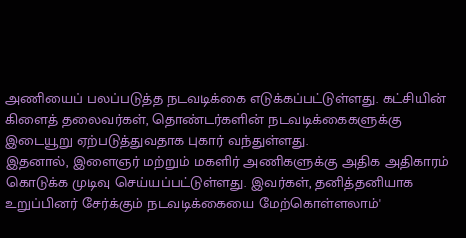அணியைப் பலப்படுத்த நடவடிக்கை எடுக்கப்பட்டுள்ளது. கட்சியின் கிளைத் தலைவர்கள், தொண்டர்களின் நடவடிக்கைகளுக்கு இடையூறு ஏற்படுத்துவதாக புகார் வந்துள்ளது.
இதனால், இளைஞர் மற்றும் மகளிர் அணிகளுக்கு அதிக அதிகாரம் கொடுக்க முடிவு செய்யப்பட்டுள்ளது. இவர்கள், தனித்தனியாக உறுப்பினர் சேர்க்கும் நடவடிக்கையை மேற்கொள்ளலாம்'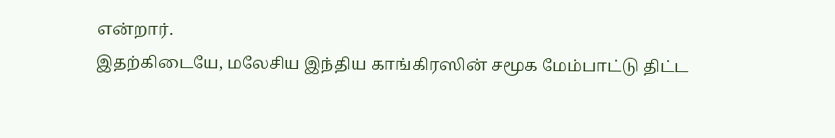என்றார்.
இதற்கிடையே, மலேசிய இந்திய காங்கிரஸின் சமூக மேம்பாட்டு திட்ட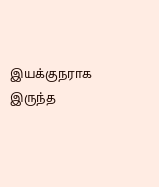இயக்குநராக இருந்த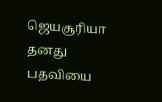ஜெயசூரியா தனது பதவியை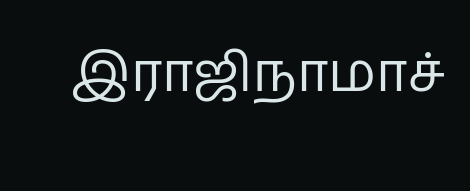இராஜிநாமாச்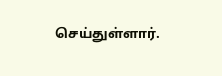செய்துள்ளார்.